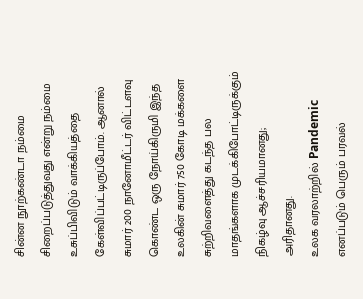சின்ன நூற்கண்டா நம்மை சிறைப்படுத்துவது என்று நம்மை உசுப்பிவிடும் வாக்கியத்தை கேள்விப்பட்டிருப்போம். ஆனால் சுமார் 200 நானோமீட்டர் விட்டளவு கொண்ட ஒரு நோய்கிருமி இந்த உலகின் சுமார் 750 கோடி மக்களை சுற்றிவளைத்து கடந்த பல மாதங்களாக முடக்கிபோட்டிருக்கும் நிகழ்வு ஆச்சரியமானது; அரிதானது.
உலக வரலாற்றில் Pandemic எனப்படும் பெரும் பரவல்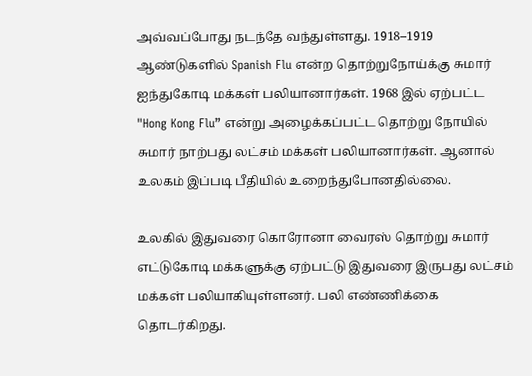அவ்வப்போது நடந்தே வந்துள்ளது. 1918–1919 ஆண்டுகளில் Spanish Flu என்ற தொற்றுநோய்க்கு சுமார் ஐந்துகோடி மக்கள் பலியானார்கள். 1968 இல் ஏற்பட்ட "Hong Kong Flu” என்று அழைக்கப்பட்ட தொற்று நோயில் சுமார் நாற்பது லட்சம் மக்கள் பலியானார்கள். ஆனால் உலகம் இப்படி பீதியில் உறைந்துபோனதில்லை.

உலகில் இதுவரை கொரோனா வைரஸ் தொற்று சுமார் எட்டுகோடி மக்களுக்கு ஏற்பட்டு இதுவரை இருபது லட்சம் மக்கள் பலியாகியுள்ளனர். பலி எண்ணிக்கை தொடர்கிறது.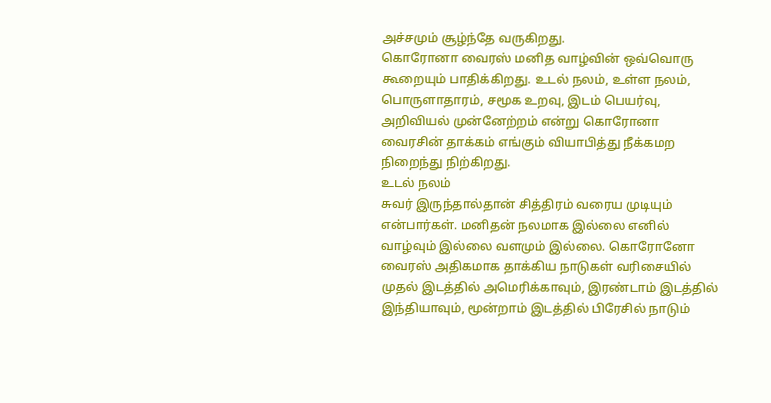அச்சமும் சூழ்ந்தே வருகிறது.
கொரோனா வைரஸ் மனித வாழ்வின் ஒவ்வொரு கூறையும் பாதிக்கிறது. உடல் நலம், உள்ள நலம், பொருளாதாரம், சமூக உறவு, இடம் பெயர்வு, அறிவியல் முன்னேற்றம் என்று கொரோனா வைரசின் தாக்கம் எங்கும் வியாபித்து நீக்கமற நிறைந்து நிற்கிறது.
உடல் நலம்
சுவர் இருந்தால்தான் சித்திரம் வரைய முடியும் என்பார்கள். மனிதன் நலமாக இல்லை எனில் வாழ்வும் இல்லை வளமும் இல்லை. கொரோனோ வைரஸ் அதிகமாக தாக்கிய நாடுகள் வரிசையில் முதல் இடத்தில் அமெரிக்காவும், இரண்டாம் இடத்தில் இந்தியாவும், மூன்றாம் இடத்தில் பிரேசில் நாடும்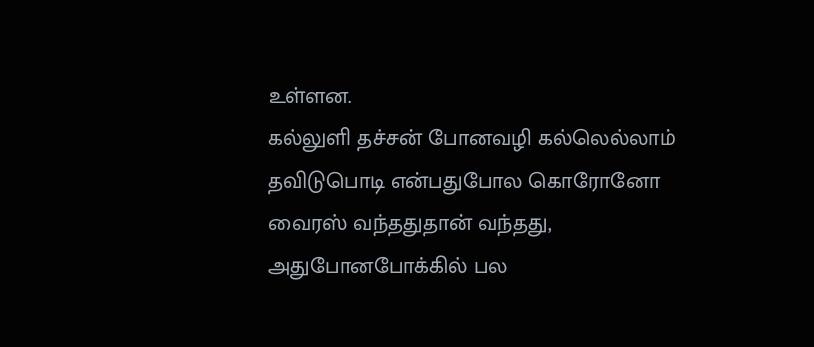உள்ளன.
கல்லுளி தச்சன் போனவழி கல்லெல்லாம் தவிடுபொடி என்பதுபோல கொரோனோ வைரஸ் வந்ததுதான் வந்தது, அதுபோனபோக்கில் பல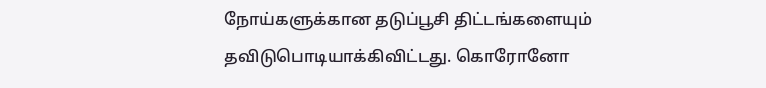நோய்களுக்கான தடுப்பூசி திட்டங்களையும் தவிடுபொடியாக்கிவிட்டது. கொரோனோ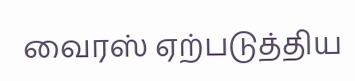வைரஸ் ஏற்படுத்திய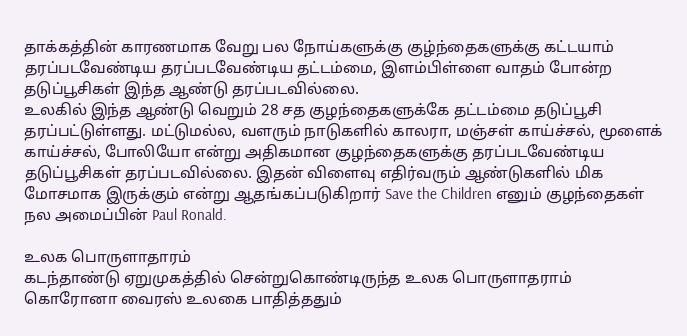தாக்கத்தின் காரணமாக வேறு பல நோய்களுக்கு குழ்ந்தைகளுக்கு கட்டயாம் தரப்படவேண்டிய தரப்படவேண்டிய தட்டம்மை, இளம்பிள்ளை வாதம் போன்ற தடுப்பூசிகள் இந்த ஆண்டு தரப்படவில்லை.
உலகில் இந்த ஆண்டு வெறும் 28 சத குழந்தைகளுக்கே தட்டம்மை தடுப்பூசி தரப்பட்டுள்ளது. மட்டுமல்ல, வளரும் நாடுகளில் காலரா, மஞ்சள் காய்ச்சல், மூளைக் காய்ச்சல், போலியோ என்று அதிகமான குழந்தைகளுக்கு தரப்படவேண்டிய தடுப்பூசிகள் தரப்படவில்லை. இதன் விளைவு எதிர்வரும் ஆண்டுகளில் மிக மோசமாக இருக்கும் என்று ஆதங்கப்படுகிறார் Save the Children எனும் குழந்தைகள் நல அமைப்பின் Paul Ronald.

உலக பொருளாதாரம்
கடந்தாண்டு ஏறுமுகத்தில் சென்றுகொண்டிருந்த உலக பொருளாதராம் கொரோனா வைரஸ் உலகை பாதித்ததும்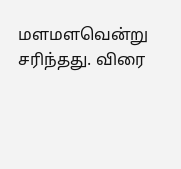மளமளவென்று சரிந்தது. விரை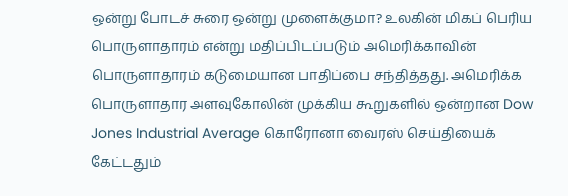ஒன்று போடச் சுரை ஒன்று முளைக்குமா? உலகின் மிகப் பெரிய பொருளாதாரம் என்று மதிப்பிடப்படும் அமெரிக்காவின் பொருளாதாரம் கடுமையான பாதிப்பை சந்தித்தது. அமெரிக்க பொருளாதார அளவுகோலின் முக்கிய கூறுகளில் ஒன்றான Dow Jones Industrial Average கொரோனா வைரஸ் செய்தியைக் கேட்டதும்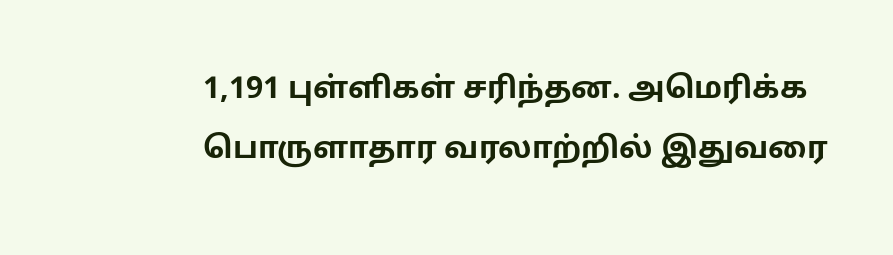1,191 புள்ளிகள் சரிந்தன. அமெரிக்க பொருளாதார வரலாற்றில் இதுவரை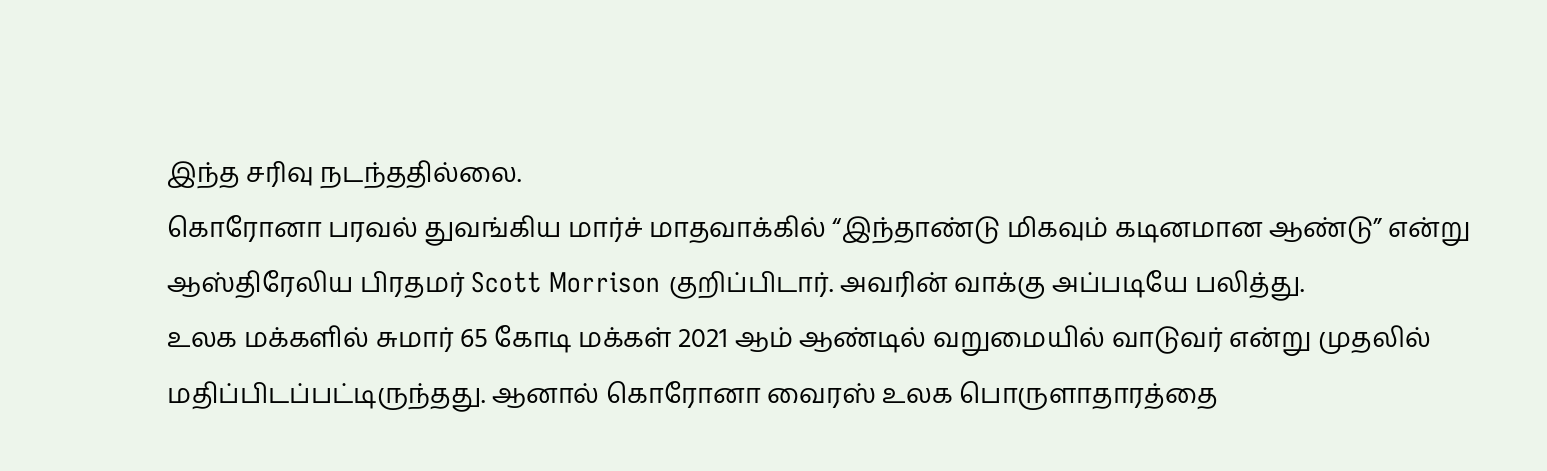இந்த சரிவு நடந்ததில்லை.
கொரோனா பரவல் துவங்கிய மார்ச் மாதவாக்கில் “இந்தாண்டு மிகவும் கடினமான ஆண்டு” என்று ஆஸ்திரேலிய பிரதமர் Scott Morrison குறிப்பிடார். அவரின் வாக்கு அப்படியே பலித்து.
உலக மக்களில் சுமார் 65 கோடி மக்கள் 2021 ஆம் ஆண்டில் வறுமையில் வாடுவர் என்று முதலில் மதிப்பிடப்பட்டிருந்தது. ஆனால் கொரோனா வைரஸ் உலக பொருளாதாரத்தை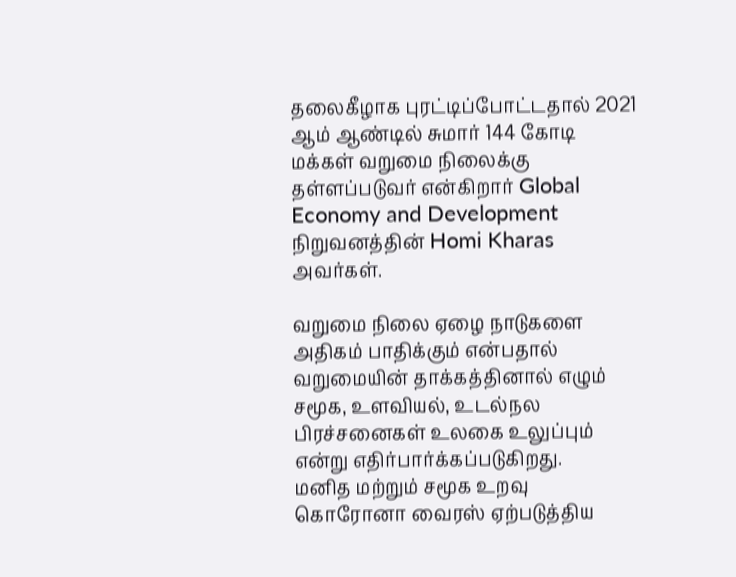தலைகீழாக புரட்டிப்போட்டதால் 2021 ஆம் ஆண்டில் சுமார் 144 கோடி மக்கள் வறுமை நிலைக்கு தள்ளப்படுவர் என்கிறார் Global Economy and Development நிறுவனத்தின் Homi Kharas அவர்கள்.

வறுமை நிலை ஏழை நாடுகளை அதிகம் பாதிக்கும் என்பதால் வறுமையின் தாக்கத்தினால் எழும் சமூக, உளவியல், உடல்நல பிரச்சனைகள் உலகை உலுப்பும் என்று எதிர்பார்க்கப்படுகிறது.
மனித மற்றும் சமூக உறவு
கொரோனா வைரஸ் ஏற்படுத்திய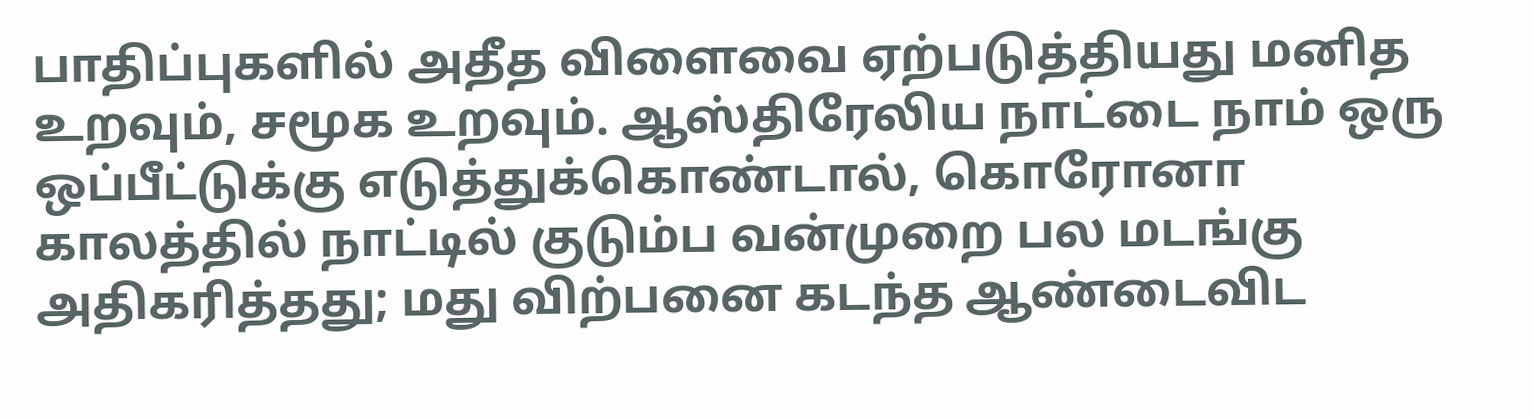பாதிப்புகளில் அதீத விளைவை ஏற்படுத்தியது மனித உறவும், சமூக உறவும். ஆஸ்திரேலிய நாட்டை நாம் ஒரு ஒப்பீட்டுக்கு எடுத்துக்கொண்டால், கொரோனா காலத்தில் நாட்டில் குடும்ப வன்முறை பல மடங்கு அதிகரித்தது; மது விற்பனை கடந்த ஆண்டைவிட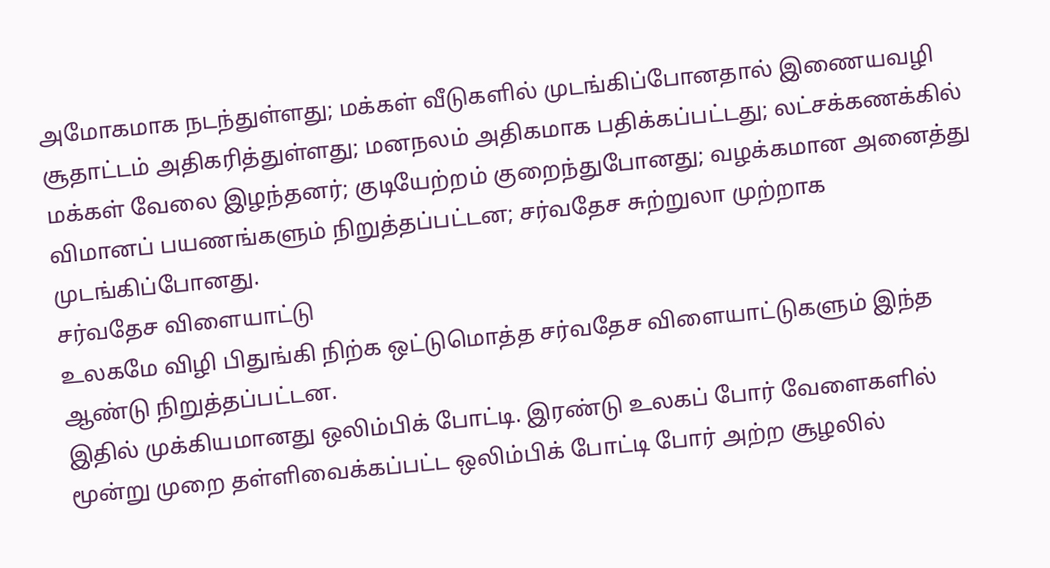அமோகமாக நடந்துள்ளது; மக்கள் வீடுகளில் முடங்கிப்போனதால் இணையவழி சூதாட்டம் அதிகரித்துள்ளது; மனநலம் அதிகமாக பதிக்கப்பட்டது; லட்சக்கணக்கில் மக்கள் வேலை இழந்தனர்; குடியேற்றம் குறைந்துபோனது; வழக்கமான அனைத்து விமானப் பயணங்களும் நிறுத்தப்பட்டன; சர்வதேச சுற்றுலா முற்றாக முடங்கிப்போனது.
சர்வதேச விளையாட்டு
உலகமே விழி பிதுங்கி நிற்க ஒட்டுமொத்த சர்வதேச விளையாட்டுகளும் இந்த ஆண்டு நிறுத்தப்பட்டன.
இதில் முக்கியமானது ஒலிம்பிக் போட்டி. இரண்டு உலகப் போர் வேளைகளில் மூன்று முறை தள்ளிவைக்கப்பட்ட ஒலிம்பிக் போட்டி போர் அற்ற சூழலில்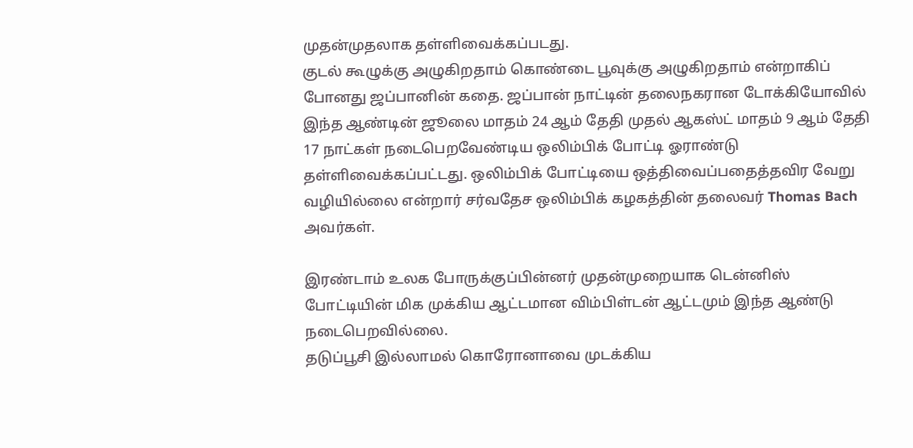முதன்முதலாக தள்ளிவைக்கப்படது.
குடல் கூழுக்கு அழுகிறதாம் கொண்டை பூவுக்கு அழுகிறதாம் என்றாகிப் போனது ஜப்பானின் கதை. ஜப்பான் நாட்டின் தலைநகரான டோக்கியோவில் இந்த ஆண்டின் ஜூலை மாதம் 24 ஆம் தேதி முதல் ஆகஸ்ட் மாதம் 9 ஆம் தேதி 17 நாட்கள் நடைபெறவேண்டிய ஒலிம்பிக் போட்டி ஓராண்டு தள்ளிவைக்கப்பட்டது. ஒலிம்பிக் போட்டியை ஒத்திவைப்பதைத்தவிர வேறு வழியில்லை என்றார் சர்வதேச ஒலிம்பிக் கழகத்தின் தலைவர் Thomas Bach அவர்கள்.

இரண்டாம் உலக போருக்குப்பின்னர் முதன்முறையாக டென்னிஸ் போட்டியின் மிக முக்கிய ஆட்டமான விம்பிள்டன் ஆட்டமும் இந்த ஆண்டு நடைபெறவில்லை.
தடுப்பூசி இல்லாமல் கொரோனாவை முடக்கிய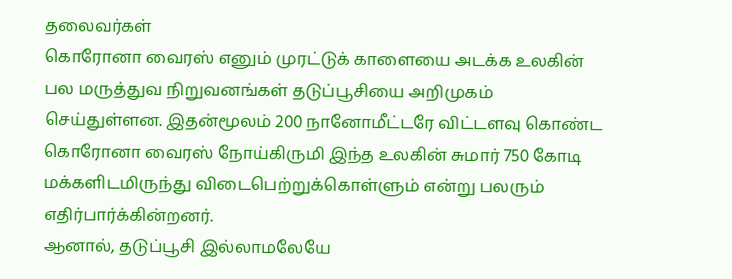தலைவர்கள்
கொரோனா வைரஸ் எனும் முரட்டுக் காளையை அடக்க உலகின் பல மருத்துவ நிறுவனங்கள் தடுப்பூசியை அறிமுகம் செய்துள்ளன. இதன்மூலம் 200 நானோமீட்டரே விட்டளவு கொண்ட கொரோனா வைரஸ் நோய்கிருமி இந்த உலகின் சுமார் 750 கோடி மக்களிடமிருந்து விடைபெற்றுக்கொள்ளும் என்று பலரும் எதிர்பார்க்கின்றனர்.
ஆனால், தடுப்பூசி இல்லாமலேயே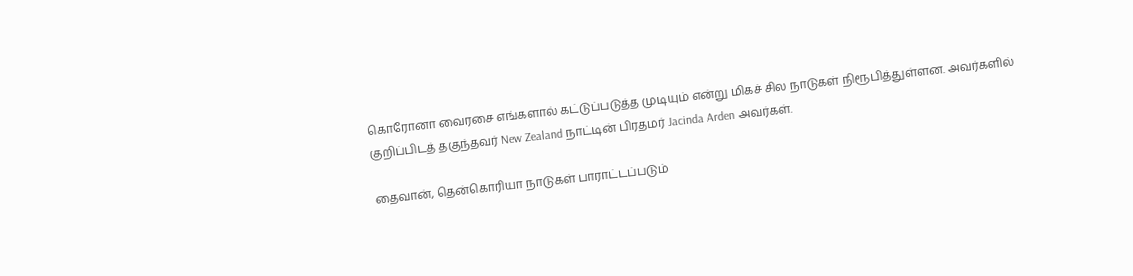கொரோனா வைரசை எங்களால் கட்டுப்படுத்த முடியும் என்று மிகச் சில நாடுகள் நிரூபித்துள்ளன. அவர்களில் குறிப்பிடத் தகுந்தவர் New Zealand நாட்டின் பிரதமர் Jacinda Arden அவர்கள்.

தைவான், தென்கொரியா நாடுகள் பாராட்டப்படும்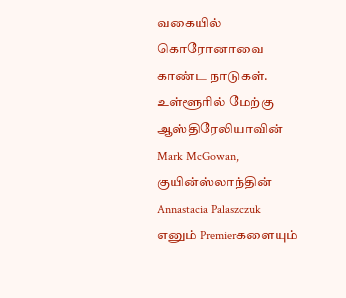வகையில் கொரோனாவை காண்ட நாடுகள். உள்ளூரில் மேற்கு ஆஸ்திரேலியாவின் Mark McGowan, குயின்ஸ்லாந்தின் Annastacia Palaszczuk எனும் Premierகளையும்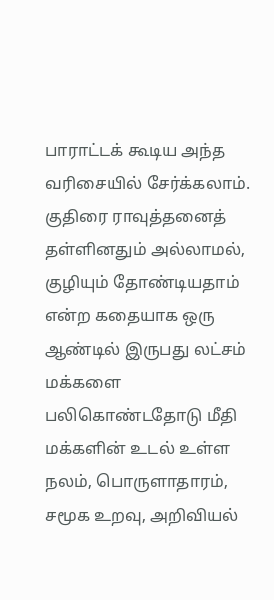பாராட்டக் கூடிய அந்த வரிசையில் சேர்க்கலாம்.
குதிரை ராவுத்தனைத் தள்ளினதும் அல்லாமல், குழியும் தோண்டியதாம் என்ற கதையாக ஒரு ஆண்டில் இருபது லட்சம் மக்களை பலிகொண்டதோடு மீதி மக்களின் உடல் உள்ள நலம், பொருளாதாரம், சமூக உறவு, அறிவியல்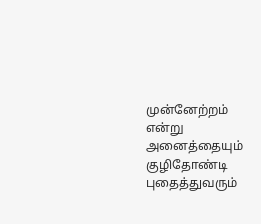முன்னேற்றம் என்று அனைத்தையும் குழிதோண்டி புதைத்துவரும்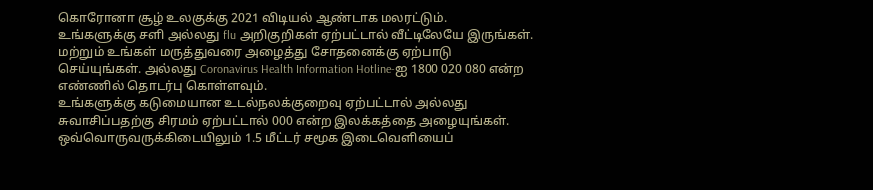கொரோனா சூழ் உலகுக்கு 2021 விடியல் ஆண்டாக மலரட்டும்.
உங்களுக்கு சளி அல்லது flu அறிகுறிகள் ஏற்பட்டால் வீட்டிலேயே இருங்கள். மற்றும் உங்கள் மருத்துவரை அழைத்து சோதனைக்கு ஏற்பாடு செய்யுங்கள். அல்லது Coronavirus Health Information Hotline-ஐ 1800 020 080 என்ற எண்ணில் தொடர்பு கொள்ளவும்.
உங்களுக்கு கடுமையான உடல்நலக்குறைவு ஏற்பட்டால் அல்லது சுவாசிப்பதற்கு சிரமம் ஏற்பட்டால் 000 என்ற இலக்கத்தை அழையுங்கள்.
ஒவ்வொருவருக்கிடையிலும் 1.5 மீட்டர் சமூக இடைவெளியைப்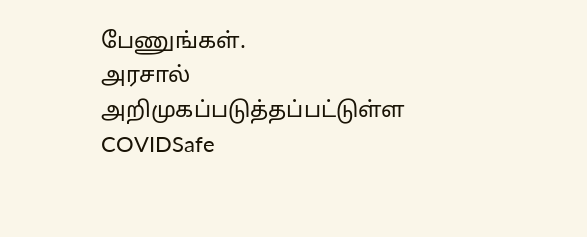பேணுங்கள்.
அரசால் அறிமுகப்படுத்தப்பட்டுள்ள COVIDSafe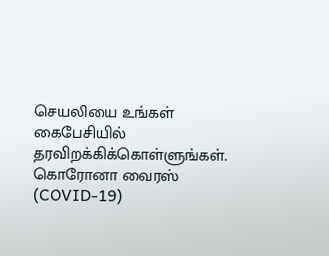செயலியை உங்கள் கைபேசியில் தரவிறக்கிக்கொள்ளுங்கள்.
கொரோனா வைரஸ் (COVID-19)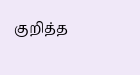குறித்த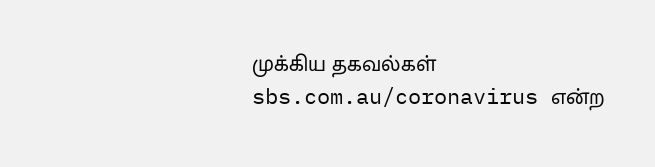முக்கிய தகவல்கள் sbs.com.au/coronavirus என்ற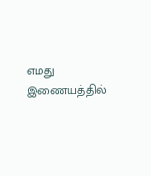எமது இணையத்தில்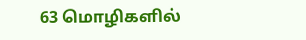63 மொழிகளில்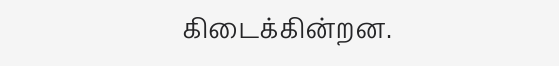கிடைக்கின்றன.